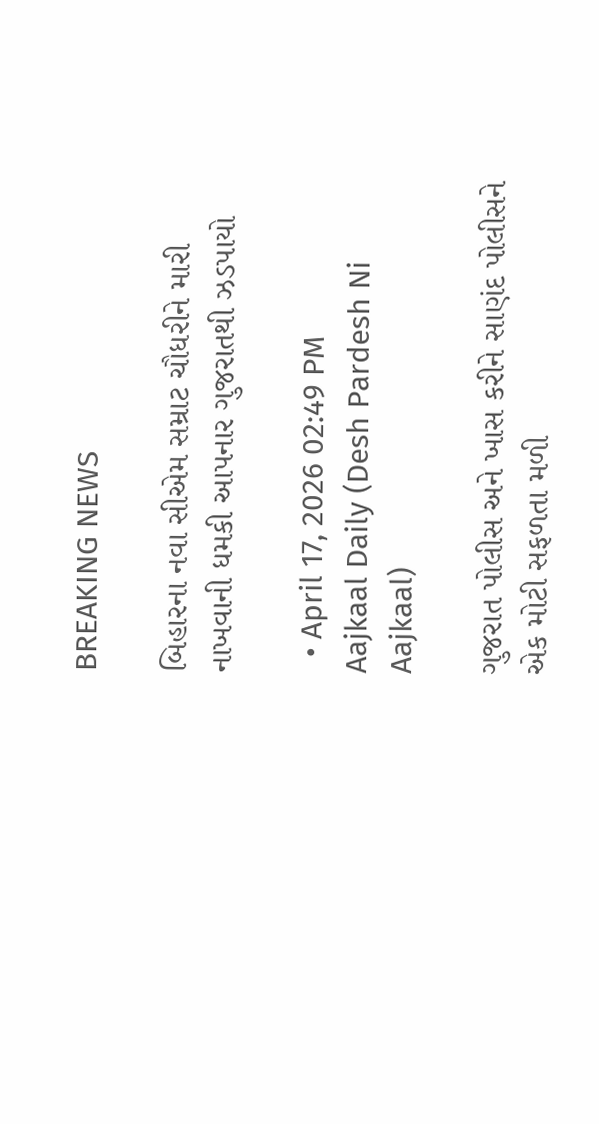BREAKING NEWS

બિહારના નવા સીએમ સમ્રાટ ચૌધરીને મારી નાખવાની ધમકી આપનાર ગુજરાતથી ઝડપાયો

  • April 17, 2026 02:49 PM
Aajkaal Daily (Desh Pardesh Ni Aajkaal)

ગુજરાત પોલીસ અને ખાસ કરીને સાણંદ પોલીસને એક મોટી સફળતા મળી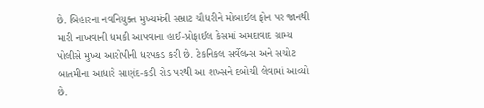છે. બિહારના નવનિયુક્ત મુખ્યમંત્રી સમ્રાટ ચૌધરીને મોબાઈલ ફોન પર જાનથી મારી નાખવાની ધમકી આપવાના હાઈ-પ્રોફાઈલ કેસમાં અમદાવાદ ગ્રામ્ય પોલીસે મુખ્ય આરોપીની ધરપકડ કરી છે. ટેકનિકલ સર્વેલન્સ અને સચોટ બાતમીના આધારે સાણંદ-કડી રોડ પરથી આ શખ્સને દબોચી લેવામાં આવ્યો છે.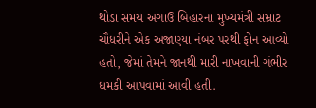થોડા સમય અગાઉ બિહારના મુખ્યમંત્રી સમ્રાટ ચૌધરીને એક અજાણ્યા નંબર પરથી ફોન આવ્યો હતો, જેમાં તેમને જાનથી મારી નાખવાની ગંભીર ધમકી આપવામાં આવી હતી.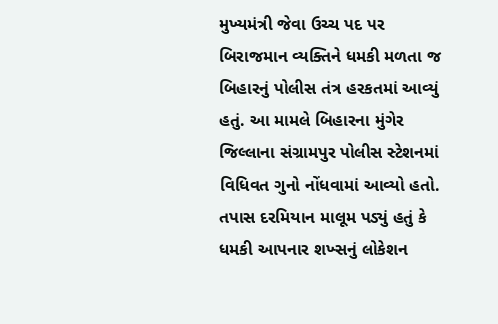મુખ્યમંત્રી જેવા ઉચ્ચ પદ પર બિરાજમાન વ્યક્તિને ધમકી મળતા જ બિહારનું પોલીસ તંત્ર હરકતમાં આવ્યું હતું. આ મામલે બિહારના મુંગેર જિલ્લાના સંગ્રામપુર પોલીસ સ્ટેશનમાં વિધિવત ગુનો નોંધવામાં આવ્યો હતો. તપાસ દરમિયાન માલૂમ પડ્યું હતું કે ધમકી આપનાર શખ્સનું લોકેશન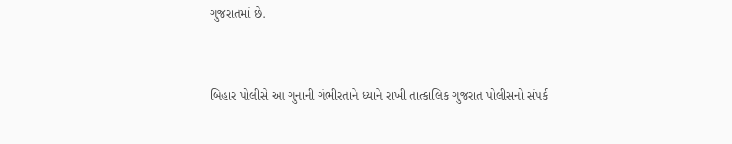ગુજરાતમાં છે.


બિહાર પોલીસે આ ગુનાની ગંભીરતાને ધ્યાને રાખી તાત્કાલિક ગુજરાત પોલીસનો સંપર્ક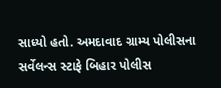સાધ્યો હતો. અમદાવાદ ગ્રામ્ય પોલીસના સર્વેલન્સ સ્ટાફે બિહાર પોલીસ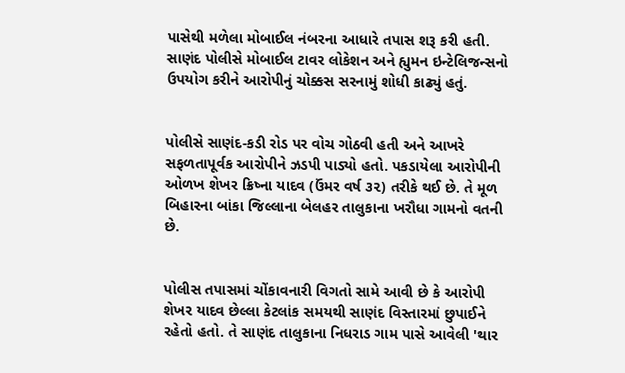પાસેથી મળેલા મોબાઈલ નંબરના આધારે તપાસ શરૂ કરી હતી. સાણંદ પોલીસે મોબાઈલ ટાવર લોકેશન અને હ્યુમન ઇન્ટેલિજન્સનો ઉપયોગ કરીને આરોપીનું ચોક્કસ સરનામું શોધી કાઢ્યું હતું.


પોલીસે સાણંદ-કડી રોડ પર વોચ ગોઠવી હતી અને આખરે સફળતાપૂર્વક આરોપીને ઝડપી પાડ્યો હતો. પકડાયેલા આરોપીની ઓળખ શેખર ક્રિષ્ના યાદવ (ઉંમર વર્ષ ૩૨) તરીકે થઈ છે. તે મૂળ બિહારના બાંકા જિલ્લાના બેલહર તાલુકાના ખરૌધા ગામનો વતની છે.


પોલીસ તપાસમાં ચોંકાવનારી વિગતો સામે આવી છે કે આરોપી શેખર યાદવ છેલ્લા કેટલાંક સમયથી સાણંદ વિસ્તારમાં છુપાઈને રહેતો હતો. તે સાણંદ તાલુકાના નિધરાડ ગામ પાસે આવેલી 'થાર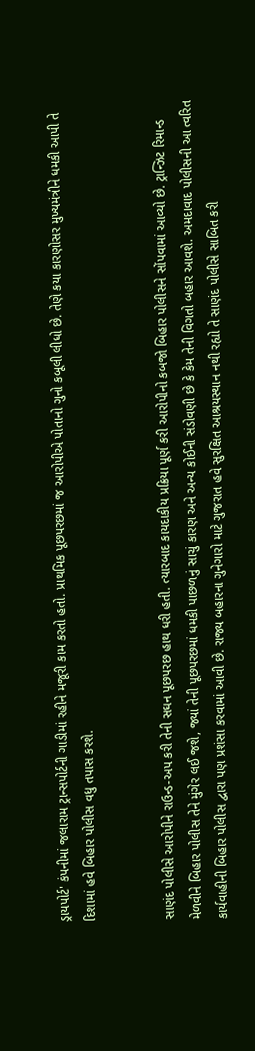ડ્રાયપોર્ટ' કંપનીમાં જલારામ ટ્રાન્સપોર્ટની ગાડીમાં રહીને મજૂરી કામ કરતો હતો. પ્રાથમિક પૂછપરછમાં જ આરોપીએ પોતાનો ગુનો કબૂલી લીધો છે. તેણે કયા કારણોસર મુખ્યમંત્રીને ધમકી આપી તે દિશામાં હવે બિહાર પોલીસ વધુ તપાસ કરશે.


સાણંદ પોલીસે આરોપીને રાઉન્ડ-અપ કરી તેની સઘન પૂછપરછ હાથ ધરી હતી. ત્યારબાદ કાયદાકીય પ્રક્રિયા પૂર્ણ કરી આરોપીનો કબજો બિહાર પોલીસને સોંપવામાં આવ્યો છે. ટ્રાન્ઝિટ રિમાન્ડ મેળવીને બિહાર પોલીસ તેને મુંગેર લઈ જશે, જ્યાં તેની પૂછપરછમાં ધમકી પાછળનું સાચું કારણ અને અન્ય કોઈની સંડોવણી છે કે કેમ તેની વિગતો બહાર આવશે. અમદાવાદ પોલીસની આ ત્વરિત કાર્યવાહીની બિહાર પોલીસ દ્વારા પણ પ્રશંસા કરવામાં આવી છે. રાજ્ય બહારના ગુનેગારો માટે ગુજરાત હવે સુરક્ષિત આશ્રયસ્થાન નથી રહ્યો તે સાણંદ પોલીસે સાબિત કરી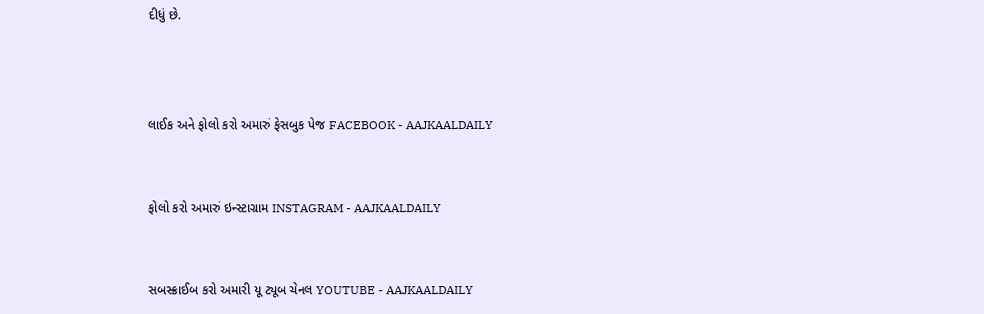દીધું છે.



લાઈક અને ફોલો કરો અમારું ફેસબુક પેજ FACEBOOK - AAJKAALDAILY


ફોલો કરો અમારું ઇન્સ્ટાગ્રામ INSTAGRAM - AAJKAALDAILY


સબસ્ક્રાઈબ કરો અમારી યૂ ટ્યૂબ ચેનલ YOUTUBE - AAJKAALDAILY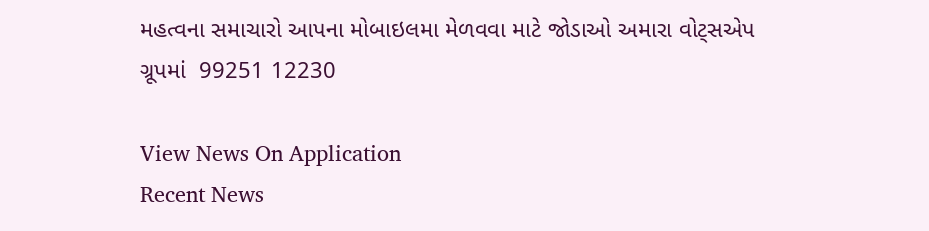મહત્વના સમાચારો આપના મોબાઇલમા મેળવવા માટે જોડાઓ અમારા વોટ્સએપ ગ્રૂપમાં  99251 12230

View News On Application
Recent News